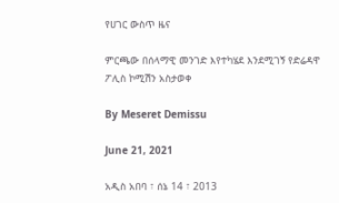የሀገር ውስጥ ዜና

ምርጫው በሰላማዊ መንገድ እየተካሄደ እንደሚገኝ የድሬዳዋ ፖሊስ ኮሚሽን አስታወቀ

By Meseret Demissu

June 21, 2021

አዲስ አበባ ፣ ሰኔ 14 ፣ 2013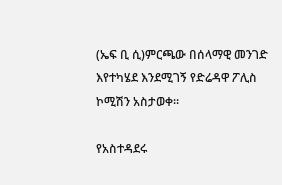(ኤፍ ቢ ሲ)ምርጫው በሰላማዊ መንገድ እየተካሄደ እንደሚገኝ የድሬዳዋ ፖሊስ ኮሚሽን አስታወቀ።

የአስተዳደሩ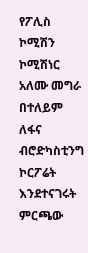የፖሊስ ኮሚሽን ኮሚሽነር አለሙ መግራ በተለይም ለፋና ብሮድካስቲንግ  ኮርፖሬት እንደተናገሩት  ምርጫው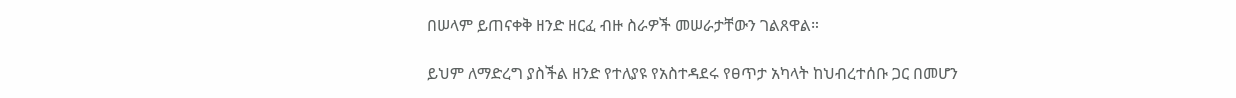በሠላም ይጠናቀቅ ዘንድ ዘርፈ ብዙ ስራዎች መሠራታቸውን ገልጸዋል።

ይህም ለማድረግ ያስችል ዘንድ የተለያዩ የአስተዳደሩ የፀጥታ አካላት ከህብረተሰቡ ጋር በመሆን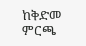ከቅድመ ምርጫ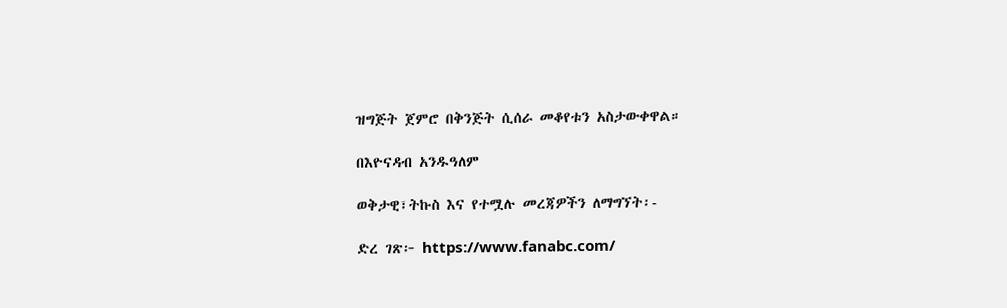ዝግጅት ጀምሮ በቅንጅት ሲሰራ መቆየቱን አስታውቀዋል።

በእዮናዳብ አንዱዓለም

ወቅታዊ፣ትኩስ እና የተሟሉ መረጃዎችን ለማግኘት፡-

ድረ ገጽ፦ https://www.fanabc.com/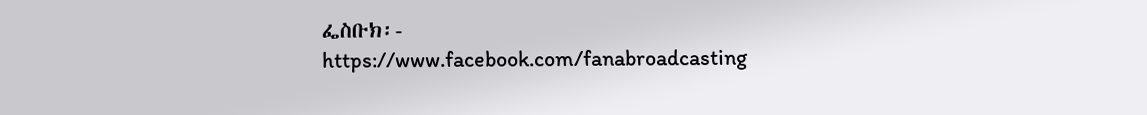ፌስቡክ፡- https://www.facebook.com/fanabroadcasting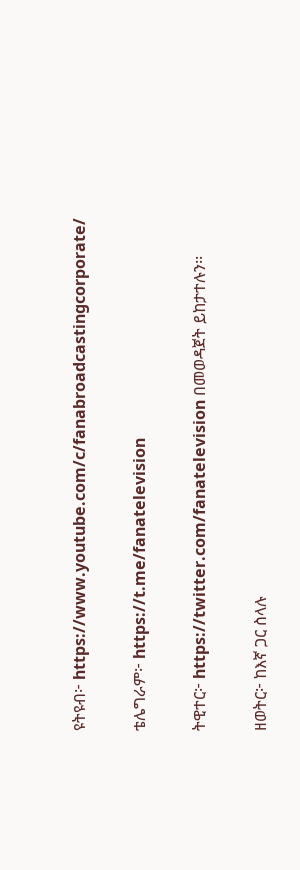ዩትዩብ፦ https://www.youtube.com/c/fanabroadcastingcorporate/

ቴሌግራም፦ https://t.me/fanatelevision

ትዊተር፦ https://twitter.com/fanatelevision በመወዳጀት ይከታተሉን፡፡

ዘወትር፦ ከእኛ ጋር ስላሉ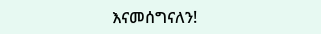እናመሰግናለን!